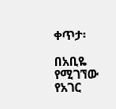ቀጥታ፡

በአቢዬ የሚገኘው የአገር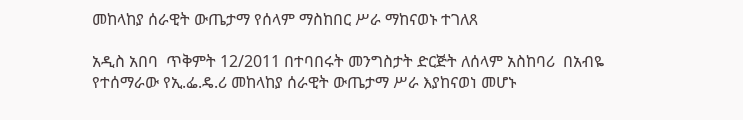መከላከያ ሰራዊት ውጤታማ የሰላም ማስከበር ሥራ ማከናወኑ ተገለጸ

አዲስ አበባ  ጥቅምት 12/2011 በተባበሩት መንግስታት ድርጅት ለሰላም አስከባሪ  በአብዬ የተሰማራው የኢ.ፌ.ዴ.ሪ መከላከያ ሰራዊት ውጤታማ ሥራ እያከናወነ መሆኑ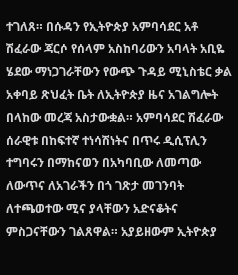ተገለጸ። በሱዳን የኢትዮጵያ አምባሳደር አቶ ሽፈራው ጃርሶ የሰላም አስከባሪውን አባላት አቢዬ ሄደው ማነጋገራቸውን የውጭ ጉዳይ ሚኒስቴር ቃል አቀባይ ጽህፈት ቤት ለኢትዮጵያ ዜና አገልግሎት በላከው መረጃ አስታውቋል። አምባሳደር ሽፈራው ሰራዊቱ በከፍተኛ ተነሳሽነትና በጥሩ ዲሲፕሊን ተግባሩን በማከናወን በአካባቢው ለመጣው ለውጥና ለአገራችን በጎ ገጽታ መገንባት ለተጫወተው ሚና ያላቸውን አድናቆትና ምስጋናቸውን ገልጸዋል። አያይዘውም ኢትዮጵያ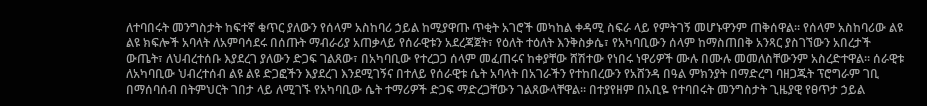ለተባበሩት መንግስታት ከፍተኛ ቁጥር ያለውን የሰላም አስከባሪ ኃይል ከሚያዋጡ ጥቂት አገሮች መካከል ቀዳሚ ስፍራ ላይ የምትገኝ መሆኑዋንም ጠቅሰዋል። የሰላም አስከባሪው ልዩ ልዩ ክፍሎች አባላት ለአምባሳደሩ በሰጡት ማብራሪያ አጠቃላይ የሰራዊቱን አደረጃጀት፣ የዕለት ተዕለት እንቅስቃሴ፣ የአካባቢውን ሰላም ከማስጠበቅ አንጻር ያስገኘውን አበረታች ውጤት፣ ለህብረተሰቡ እያደረገ ያለውን ድጋፍ ገልጸው፣ በአካባቢው የተረጋጋ ሰላም መፈጠሩና ከቀያቸው ሸሽተው የነበሩ ነዋሪዎች ሙሉ በሙሉ መመለስቸውንም አስረድተዋል። ሰራዊቱ ለአካባቢው ህብረተሰብ ልዩ ልዩ ድጋፎችን እያደረገ እንደሚገኝና በተለይ የሰራዊቱ ሴት አባላት በአገራችን የተከበረውን የአሸንዳ በዓል ምክንያት በማድረግ ባዘጋጁት ፕሮግራም ገቢ በማሰባሰብ በትምህርት ገበታ ላይ ለሚገኙ የአካባቢው ሴት ተማሪዎች ድጋፍ ማድረጋቸውን ገልጸውላቸዋል። በተያየዘም በአቢዬ የተባበሩት መንግስታት ጊዜያዊ የፀጥታ ኃይል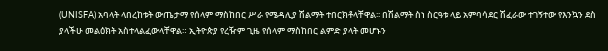(UNISFA) አባላት ላበረከቱት ውጤታማ የሰላም ማስከበር ሥራ የሜዳሊያ ሽልማት ተበርክቶላቸዋል፡፡ በሽልማት ስነ ስርዓቱ ላይ አምባሳደር ሽፈራው ተገኝተው የእንኳን ደስ ያላችሁ መልዕክት አስተላልፈውላቸዋል። ኢትዮጵያ የረዥም ጊዜ የሰላም ማስከበር ልምድ ያላት መሆኑን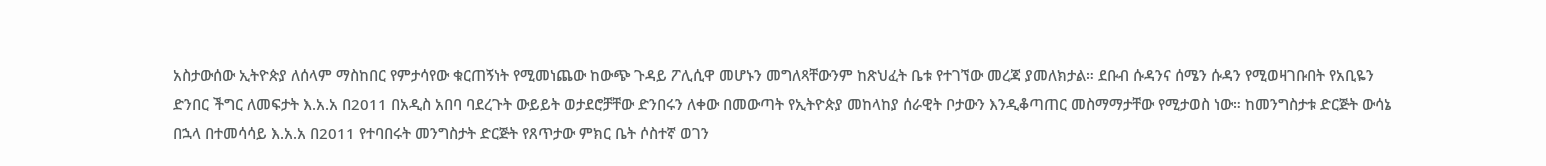አስታውሰው ኢትዮጵያ ለሰላም ማስከበር የምታሳየው ቁርጠኝነት የሚመነጨው ከውጭ ጉዳይ ፖሊሲዋ መሆኑን መግለጻቸውንም ከጽህፈት ቤቱ የተገኘው መረጃ ያመለክታል። ደቡብ ሱዳንና ሰሜን ሱዳን የሚወዛገቡበት የአቢዬን ድንበር ችግር ለመፍታት እ.አ.አ በ2011 በአዲስ አበባ ባደረጉት ውይይት ወታደሮቻቸው ድንበሩን ለቀው በመውጣት የኢትዮጵያ መከላከያ ሰራዊት ቦታውን እንዲቆጣጠር መስማማታቸው የሚታወስ ነው። ከመንግስታቱ ድርጅት ውሳኔ በኋላ በተመሳሳይ እ.አ.አ በ2011 የተባበሩት መንግስታት ድርጅት የጸጥታው ምክር ቤት ሶስተኛ ወገን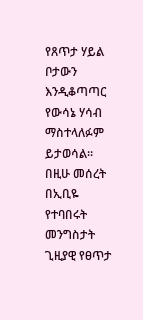የጸጥታ ሃይል ቦታውን እንዲቆጣጣር የውሳኔ ሃሳብ ማስተላለፉም ይታወሳል። በዚሁ መሰረት በኢቢዬ የተባበሩት መንግስታት ጊዚያዊ የፀጥታ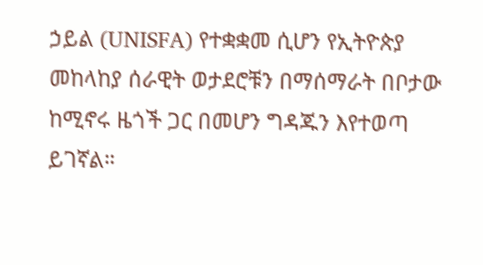ኃይል (UNISFA) የተቋቋመ ሲሆን የኢትዮጵያ መከላከያ ሰራዊት ወታደሮቹን በማሰማራት በቦታው ከሚኖሩ ዜጎች ጋር በመሆን ግዳጁን እየተወጣ ይገኛል።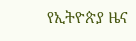የኢትዮጵያ ዜና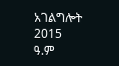አገልግሎት
2015
ዓ.ም